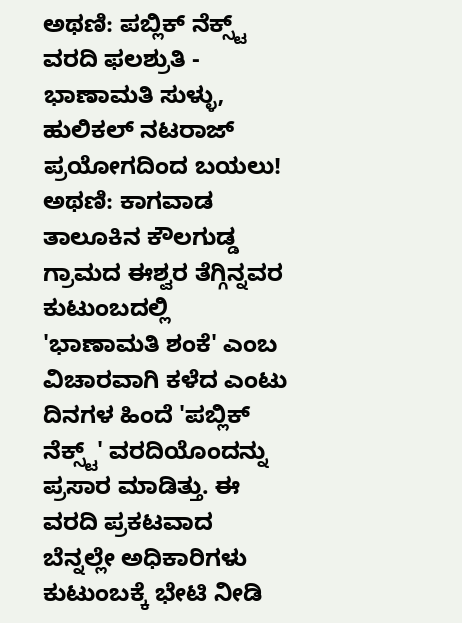ಅಥಣಿ: ಪಬ್ಲಿಕ್ ನೆಕ್ಸ್ಟ್ ವರದಿ ಫಲಶ್ರುತಿ - ಭಾಣಾಮತಿ ಸುಳ್ಳು, ಹುಲಿಕಲ್ ನಟರಾಜ್ ಪ್ರಯೋಗದಿಂದ ಬಯಲು!
ಅಥಣಿ: ಕಾಗವಾಡ ತಾಲೂಕಿನ ಕೌಲಗುಡ್ಡ ಗ್ರಾಮದ ಈಶ್ವರ ತೆಗ್ಗಿನ್ನವರ ಕುಟುಂಬದಲ್ಲಿ 'ಭಾಣಾಮತಿ ಶಂಕೆ' ಎಂಬ ವಿಚಾರವಾಗಿ ಕಳೆದ ಎಂಟು ದಿನಗಳ ಹಿಂದೆ 'ಪಬ್ಲಿಕ್ ನೆಕ್ಸ್ಟ್' ವರದಿಯೊಂದನ್ನು ಪ್ರಸಾರ ಮಾಡಿತ್ತು. ಈ ವರದಿ ಪ್ರಕಟವಾದ ಬೆನ್ನಲ್ಲೇ ಅಧಿಕಾರಿಗಳು ಕುಟುಂಬಕ್ಕೆ ಭೇಟಿ ನೀಡಿ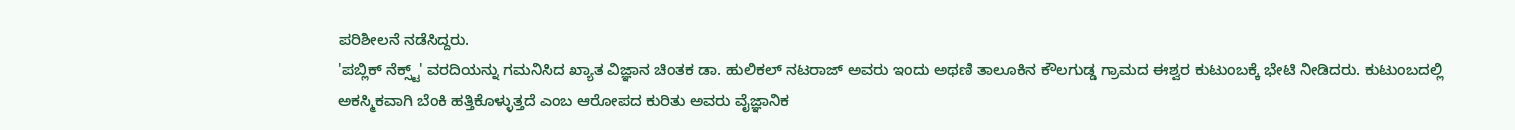ಪರಿಶೀಲನೆ ನಡೆಸಿದ್ದರು.
'ಪಬ್ಲಿಕ್ ನೆಕ್ಸ್ಟ್' ವರದಿಯನ್ನು ಗಮನಿಸಿದ ಖ್ಯಾತ ವಿಜ್ಞಾನ ಚಿಂತಕ ಡಾ. ಹುಲಿಕಲ್ ನಟರಾಜ್ ಅವರು ಇಂದು ಅಥಣಿ ತಾಲೂಕಿನ ಕೌಲಗುಡ್ಡ ಗ್ರಾಮದ ಈಶ್ವರ ಕುಟುಂಬಕ್ಕೆ ಭೇಟಿ ನೀಡಿದರು. ಕುಟುಂಬದಲ್ಲಿ ಅಕಸ್ಮಿಕವಾಗಿ ಬೆಂಕಿ ಹತ್ತಿಕೊಳ್ಳುತ್ತದೆ ಎಂಬ ಆರೋಪದ ಕುರಿತು ಅವರು ವೈಜ್ಞಾನಿಕ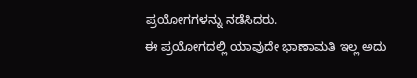ಪ್ರಯೋಗಗಳನ್ನು ನಡೆಸಿದರು.
ಈ ಪ್ರಯೋಗದಲ್ಲಿ ಯಾವುದೇ ಭಾಣಾಮತಿ ಇಲ್ಲ ಅದು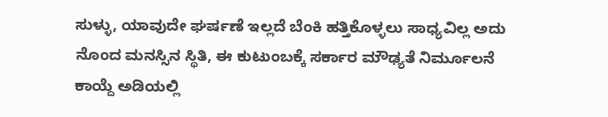ಸುಳ್ಳು, ಯಾವುದೇ ಘರ್ಷಣೆ ಇಲ್ಲದೆ ಬೆಂಕಿ ಹತ್ತಿಕೊಳ್ಳಲು ಸಾಧ್ಯವಿಲ್ಲ ಅದು ನೊಂದ ಮನಸ್ಸಿನ ಸ್ಥಿತಿ, ಈ ಕುಟುಂಬಕ್ಕೆ ಸರ್ಕಾರ ಮೌಢ್ಯತೆ ನಿರ್ಮೂಲನೆ ಕಾಯ್ದೆ ಅಡಿಯಲ್ಲಿ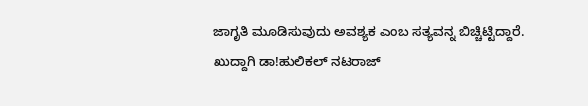ಜಾಗೃತಿ ಮೂಡಿಸುವುದು ಅವಶ್ಯಕ ಎಂಬ ಸತ್ಯವನ್ನ ಬಿಚ್ಚಿಟ್ಟಿದ್ದಾರೆ.
ಖುದ್ದಾಗಿ ಡಾ!ಹುಲಿಕಲ್ ನಟರಾಜ್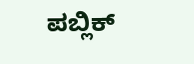ಪಬ್ಲಿಕ್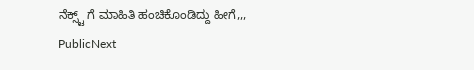ನೆಕ್ಸ್ಟ್ ಗೆ ಮಾಹಿತಿ ಹಂಚಿಕೊಂಡಿದ್ದು ಹೀಗೆ,,,
PublicNext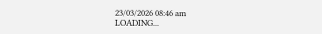23/03/2026 08:46 am
LOADING...